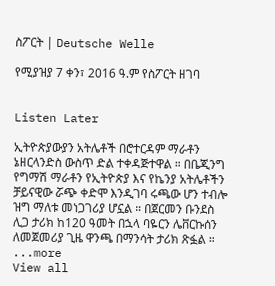ስፖርት | Deutsche Welle

የሚያዝያ 7 ቀን፣ 2016 ዓ.ም የስፖርት ዘገባ


Listen Later

ኢትዮጵያውያን አትሌቶች በሮተርዳም ማራቶን ኔዘርላንድስ ውስጥ ድል ተቀዳጅተዋል ። በቤጂንግ የግማሽ ማራቶን የኢትዮጵያ እና የኬንያ አትሌቶችን ቻይናዊው ሯጭ ቀድሞ እንዲገባ ሩጫው ሆን ተብሎ ዝግ ማለቱ መነጋገሪያ ሆኗል ። በጀርመን ቡንደስ ሊጋ ታሪክ ከ120 ዓመት በኋላ ባዬርን ሌቨርኩሰን ለመጀመሪያ ጊዜ ዋንጫ በማንሳት ታሪክ ጽፏል ።
...more
View all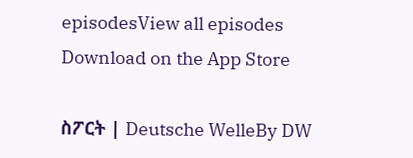episodesView all episodes
Download on the App Store

ስፖርት | Deutsche WelleBy DW